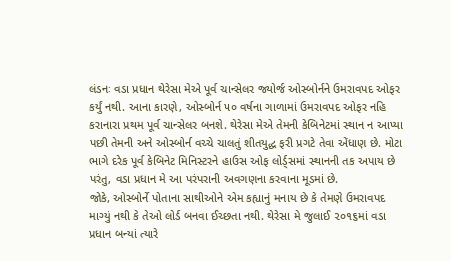લંડનઃ વડા પ્રધાન થેરેસા મેએ પૂર્વ ચાન્સેલર જ્યોર્જ ઓસ્બોર્નને ઉમરાવપદ ઓફર કર્યું નથી. આના કારણે, ઓસ્બોર્ન ૫૦ વર્ષના ગાળામાં ઉમરાવપદ ઓફર નહિ કરાનારા પ્રથમ પૂર્વ ચાન્સેલર બનશે. થેરેસા મેએ તેમની કેબિનેટમાં સ્થાન ન આપ્યા પછી તેમની અને ઓસ્બોર્ન વચ્ચે ચાલતું શીતયુદ્ધ ફરી પ્રગટે તેવા એંધાણ છે. મોટા ભાગે દરેક પૂર્વ કેબિનેટ મિનિસ્ટરને હાઉસ ઓફ લોર્ડ્સમાં સ્થાનની તક અપાય છે પરંતુ, વડા પ્રધાન મે આ પરંપરાની અવગણના કરવાના મૂડમાં છે.
જોકે, ઓસ્બોર્ને પોતાના સાથીઓને એમ કહ્યાનું મનાય છે કે તેમણે ઉમરાવપદ માગ્યું નથી કે તેઓ લોર્ડ બનવા ઈચ્છતા નથી. થેરેસા મે જુલાઈ ૨૦૧૬માં વડા પ્રધાન બન્યાં ત્યારે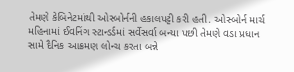તેમણે કેબિનેટમાંથી ઓસ્બોર્નની હકાલપટ્ટી કરી હતી. ઓસ્બોર્ન માર્ચ મહિનામાં ઈવનિંગ સ્ટાન્ડર્ડમાં સર્વેસર્વા બન્યા પછી તેમણે વડા પ્રધાન સામે દૈનિક આક્રમણ લોન્ચ કરતા બન્ને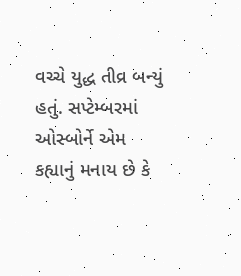વચ્ચે યુદ્ધ તીવ્ર બન્યું હતું. સપ્ટેમ્બરમાં ઓસ્બોર્ને એમ કહ્યાનું મનાય છે કે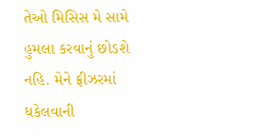તેઓ મિસિસ મે સામે હુમલા કરવાનું છોડશે નહિ. મેને ફ્રીઝરમાં ધકેલવાની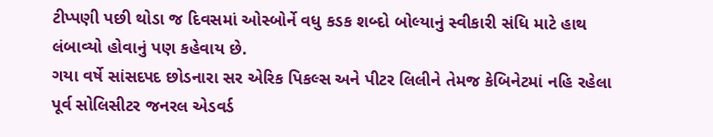ટીપ્પણી પછી થોડા જ દિવસમાં ઓસ્બોર્ને વધુ કડક શબ્દો બોલ્યાનું સ્વીકારી સંધિ માટે હાથ લંબાવ્યો હોવાનું પણ કહેવાય છે.
ગયા વર્ષે સાંસદપદ છોડનારા સર એરિક પિકલ્સ અને પીટર લિલીને તેમજ કેબિનેટમાં નહિ રહેલા પૂર્વ સોલિસીટર જનરલ એડવર્ડ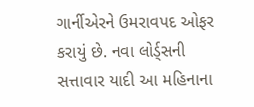ગાર્નીએરને ઉમરાવપદ ઓફર કરાયું છે. નવા લોર્ડ્સની સત્તાવાર યાદી આ મહિનાના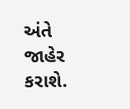અંતે જાહેર કરાશે.